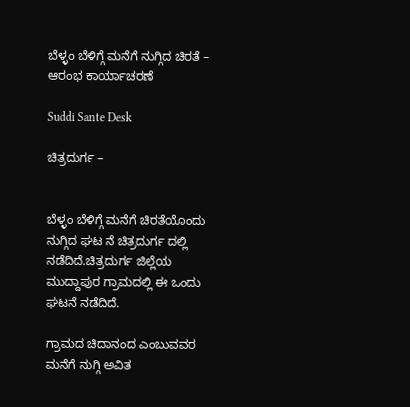ಬೆಳ್ಳಂ ಬೆಳಿಗ್ಗೆ ಮನೆಗೆ ನುಗ್ಗಿದ ಚಿರತೆ – ಆರಂಭ ಕಾರ್ಯಾಚರಣೆ

Suddi Sante Desk

ಚಿತ್ರದುರ್ಗ –


ಬೆಳ್ಳಂ ಬೆಳಿಗ್ಗೆ ಮನೆಗೆ ಚಿರತೆಯೊಂದು ನುಗ್ಗಿದ ಘಟ ನೆ ಚಿತ್ರದುರ್ಗ ದಲ್ಲಿ ನಡೆದಿದೆ‌.ಚಿತ್ರದುರ್ಗ ಜಿಲ್ಲೆಯ ಮುದ್ದಾಪುರ ಗ್ರಾಮದಲ್ಲಿ ಈ ಒಂದು ಘಟನೆ ನಡೆದಿದೆ.

ಗ್ರಾಮದ ಚಿದಾನಂದ ಎಂಬುವವರ ಮನೆಗೆ ನುಗ್ಗಿ ಅವಿತ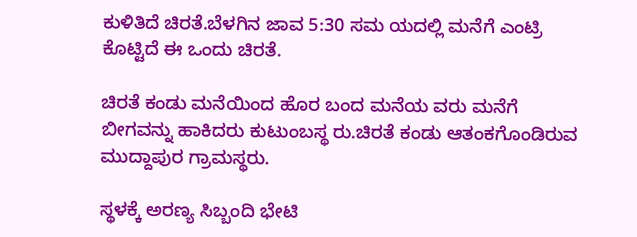ಕುಳಿತಿದೆ ಚಿರತೆ.ಬೆಳಗಿನ ಜಾವ 5:30 ಸಮ ಯದಲ್ಲಿ ಮನೆಗೆ ಎಂಟ್ರಿ ಕೊಟ್ಟಿದೆ ಈ ಒಂದು ಚಿರತೆ.

ಚಿರತೆ ಕಂಡು ಮನೆಯಿಂದ ಹೊರ ಬಂದ ಮನೆಯ ವರು ಮನೆಗೆ ಬೀಗವನ್ನು ಹಾಕಿದರು ಕುಟುಂಬಸ್ಥ ರು.ಚಿರತೆ ಕಂಡು ಆತಂಕಗೊಂಡಿರುವ ಮುದ್ದಾಪುರ ಗ್ರಾಮಸ್ಥರು.

ಸ್ಥಳಕ್ಕೆ ಅರಣ್ಯ ಸಿಬ್ಬಂದಿ ಭೇಟಿ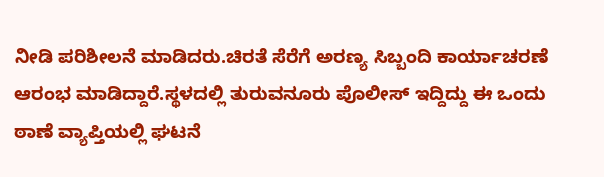ನೀಡಿ ಪರಿಶೀಲನೆ ಮಾಡಿದರು.ಚಿರತೆ ಸೆರೆಗೆ ಅರಣ್ಯ ಸಿಬ್ಬಂದಿ ಕಾರ್ಯಾಚರಣೆ ಆರಂಭ ಮಾಡಿದ್ದಾರೆ.ಸ್ಥಳದಲ್ಲಿ ತುರುವನೂರು ಪೊಲೀಸ್ ಇದ್ದಿದ್ದು ಈ ಒಂದು ಠಾಣೆ ವ್ಯಾಪ್ತಿಯಲ್ಲಿ ಘಟನೆ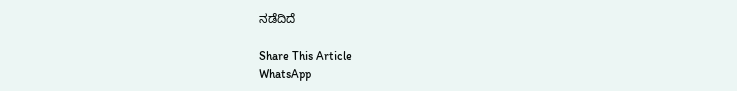ನಡೆದಿದೆ

Share This Article
WhatsApp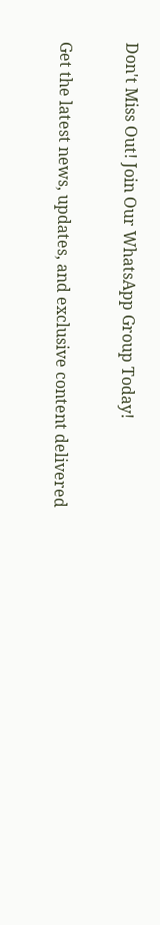Don't Miss Out! Join Our WhatsApp Group Today!

Get the latest news, updates, and exclusive content delivered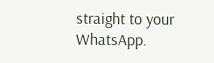straight to your WhatsApp.